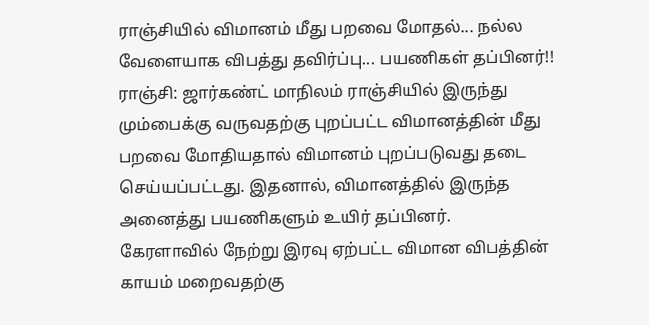ராஞ்சியில் விமானம் மீது பறவை மோதல்... நல்ல வேளையாக விபத்து தவிர்ப்பு... பயணிகள் தப்பினர்!!
ராஞ்சி: ஜார்கண்ட் மாநிலம் ராஞ்சியில் இருந்து மும்பைக்கு வருவதற்கு புறப்பட்ட விமானத்தின் மீது பறவை மோதியதால் விமானம் புறப்படுவது தடை செய்யப்பட்டது. இதனால், விமானத்தில் இருந்த அனைத்து பயணிகளும் உயிர் தப்பினர்.
கேரளாவில் நேற்று இரவு ஏற்பட்ட விமான விபத்தின் காயம் மறைவதற்கு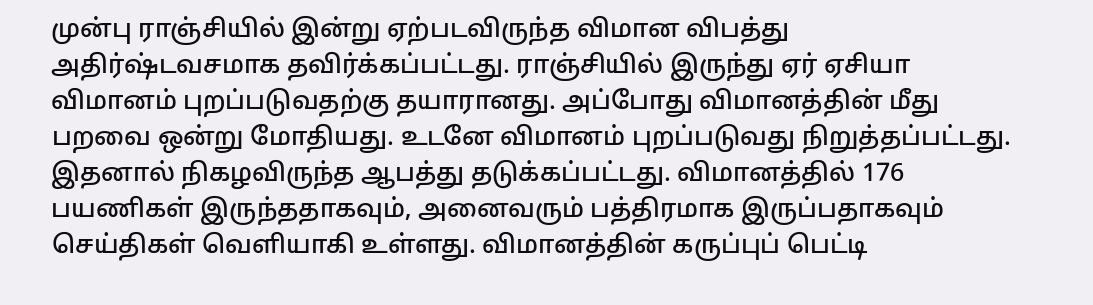முன்பு ராஞ்சியில் இன்று ஏற்படவிருந்த விமான விபத்து அதிர்ஷ்டவசமாக தவிர்க்கப்பட்டது. ராஞ்சியில் இருந்து ஏர் ஏசியா விமானம் புறப்படுவதற்கு தயாரானது. அப்போது விமானத்தின் மீது பறவை ஒன்று மோதியது. உடனே விமானம் புறப்படுவது நிறுத்தப்பட்டது. இதனால் நிகழவிருந்த ஆபத்து தடுக்கப்பட்டது. விமானத்தில் 176 பயணிகள் இருந்ததாகவும், அனைவரும் பத்திரமாக இருப்பதாகவும் செய்திகள் வெளியாகி உள்ளது. விமானத்தின் கருப்புப் பெட்டி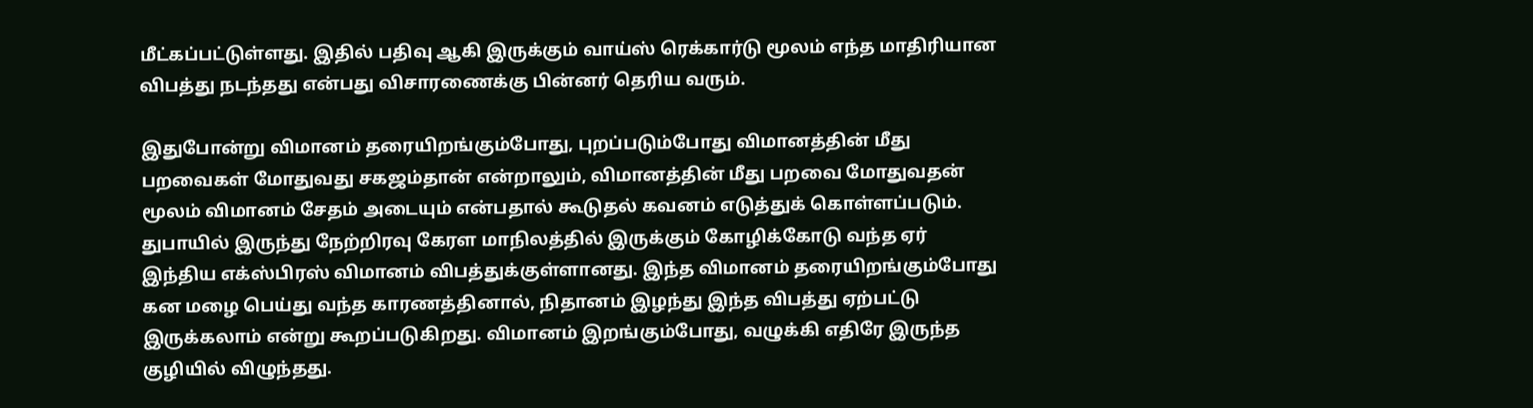மீட்கப்பட்டுள்ளது. இதில் பதிவு ஆகி இருக்கும் வாய்ஸ் ரெக்கார்டு மூலம் எந்த மாதிரியான விபத்து நடந்தது என்பது விசாரணைக்கு பின்னர் தெரிய வரும்.

இதுபோன்று விமானம் தரையிறங்கும்போது, புறப்படும்போது விமானத்தின் மீது பறவைகள் மோதுவது சகஜம்தான் என்றாலும், விமானத்தின் மீது பறவை மோதுவதன் மூலம் விமானம் சேதம் அடையும் என்பதால் கூடுதல் கவனம் எடுத்துக் கொள்ளப்படும்.
துபாயில் இருந்து நேற்றிரவு கேரள மாநிலத்தில் இருக்கும் கோழிக்கோடு வந்த ஏர் இந்திய எக்ஸ்பிரஸ் விமானம் விபத்துக்குள்ளானது. இந்த விமானம் தரையிறங்கும்போது கன மழை பெய்து வந்த காரணத்தினால், நிதானம் இழந்து இந்த விபத்து ஏற்பட்டு இருக்கலாம் என்று கூறப்படுகிறது. விமானம் இறங்கும்போது, வழுக்கி எதிரே இருந்த குழியில் விழுந்தது.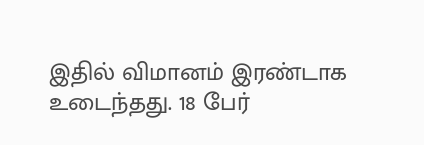இதில் விமானம் இரண்டாக உடைந்தது. 18 பேர்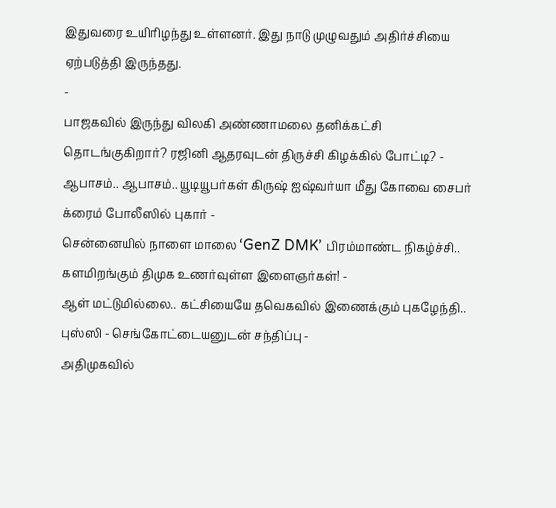இதுவரை உயிரிழந்து உள்ளனர். இது நாடு முழுவதும் அதிர்ச்சியை ஏற்படுத்தி இருந்தது.
-
பாஜகவில் இருந்து விலகி அண்ணாமலை தனிக்கட்சி தொடங்குகிறார்? ரஜினி ஆதரவுடன் திருச்சி கிழக்கில் போட்டி? -
ஆபாசம்.. ஆபாசம்.. யூடியூபர்கள் கிருஷ் ஐஷ்வர்யா மீது கோவை சைபர் க்ரைம் போலீஸில் புகார் -
சென்னையில் நாளை மாலை ‘GenZ DMK’ பிரம்மாண்ட நிகழ்ச்சி.. களமிறங்கும் திமுக உணர்வுள்ள இளைஞர்கள்! -
ஆள் மட்டுமில்லை.. கட்சியையே தவெகவில் இணைக்கும் புகழேந்தி.. புஸ்ஸி - செங்கோட்டையனுடன் சந்திப்பு -
அதிமுகவில்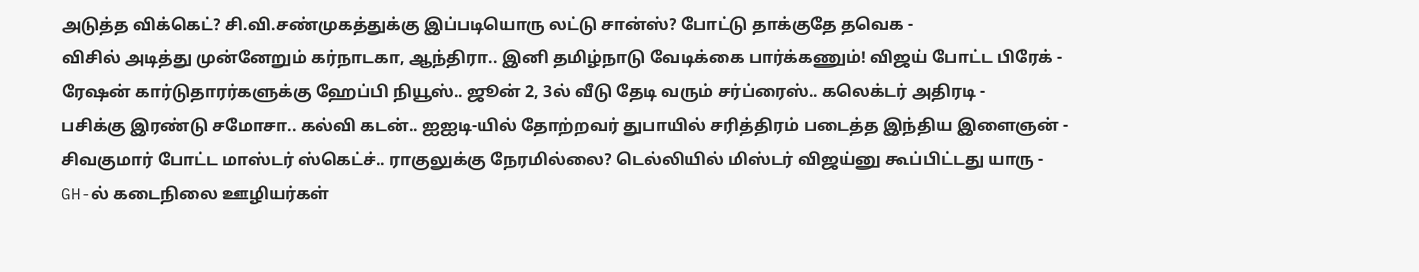அடுத்த விக்கெட்? சி.வி.சண்முகத்துக்கு இப்படியொரு லட்டு சான்ஸ்? போட்டு தாக்குதே தவெக -
விசில் அடித்து முன்னேறும் கர்நாடகா, ஆந்திரா.. இனி தமிழ்நாடு வேடிக்கை பார்க்கணும்! விஜய் போட்ட பிரேக் -
ரேஷன் கார்டுதாரர்களுக்கு ஹேப்பி நியூஸ்.. ஜூன் 2, 3ல் வீடு தேடி வரும் சர்ப்ரைஸ்.. கலெக்டர் அதிரடி -
பசிக்கு இரண்டு சமோசா.. கல்வி கடன்.. ஐஐடி-யில் தோற்றவர் துபாயில் சரித்திரம் படைத்த இந்திய இளைஞன் -
சிவகுமார் போட்ட மாஸ்டர் ஸ்கெட்ச்.. ராகுலுக்கு நேரமில்லை? டெல்லியில் மிஸ்டர் விஜய்னு கூப்பிட்டது யாரு -
GH-ல் கடைநிலை ஊழியர்கள்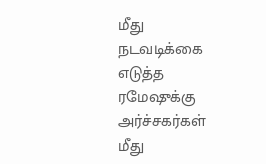மீது நடவடிக்கை எடுத்த ரமேஷுக்கு அர்ச்சகர்கள் மீது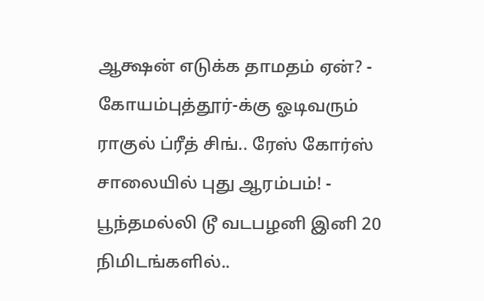ஆக்ஷன் எடுக்க தாமதம் ஏன்? -
கோயம்புத்தூர்-க்கு ஓடிவரும் ராகுல் ப்ரீத் சிங்.. ரேஸ் கோர்ஸ் சாலையில் புது ஆரம்பம்! -
பூந்தமல்லி டூ வடபழனி இனி 20 நிமிடங்களில்..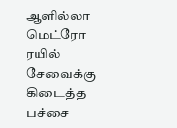ஆளில்லா மெட்ரோ ரயில் சேவைக்கு கிடைத்த பச்சை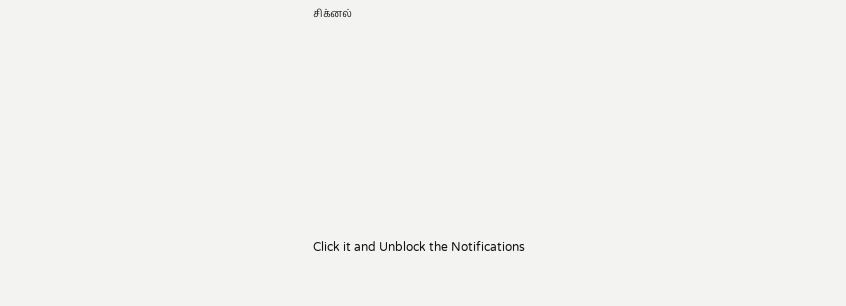சிக்னல்












Click it and Unblock the Notifications